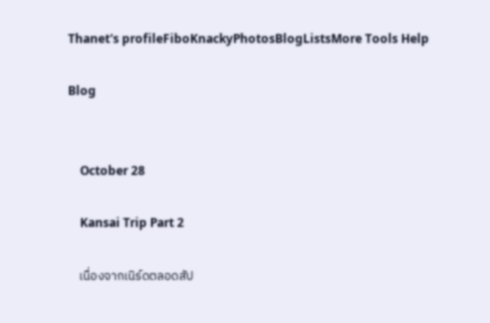Thanet's profileFiboKnackyPhotosBlogListsMore Tools Help

Blog


    October 28

    Kansai Trip Part 2

    เนื่องจากเนิร์ดตลอดสัป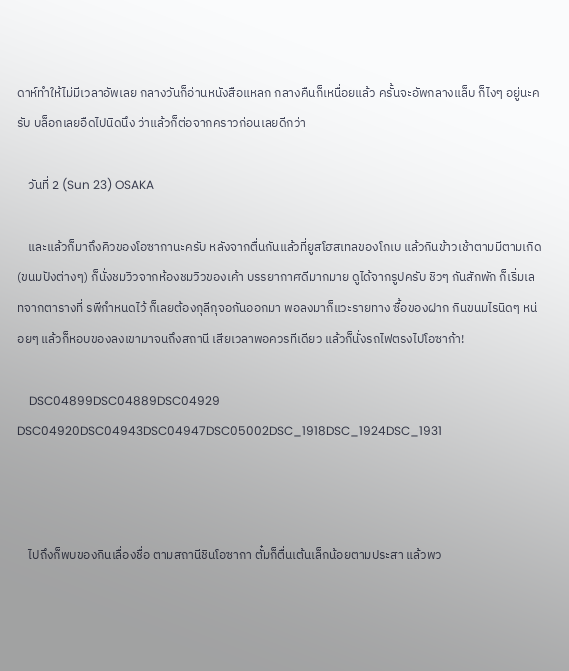ดาห์ทำให้ไม่มีเวลาอัพเลย กลางวันก็อ่านหนังสือแหลก กลางคืนก็เหนื่อยแล้ว ครั้นจะอัพกลางแล็บ ก็ไงๆ อยู่นะครับ บล็อกเลยอืดไปนิดนึง ว่าแล้วก็ต่อจากคราวก่อนเลยดีกว่า

    วันที่ 2 (Sun 23) OSAKA

    และแล้วก็มาถึงคิวของโอซากานะครับ หลังจากตื่นกันแล้วที่ยูสโฮสเทลของโกเบ แล้วกินข้าวเช้าตามมีตามเกิด (ขนมปังต่างๆ) ก็นั่งชมวิวจากห้องชมวิวของเค้า บรรยากาศดีมากมาย ดูได้จากรูปครับ ชิวๆ กันสักพัก ก็เริ่มเลทจากตารางที่ รพีกำหนดไว้ ก็เลยต้องกุลีกุจอกันออกมา พอลงมาก็แวะรายทาง ซื้อของฝาก กินขนมไรนิดๆ หน่อยๆ แล้วก็หอบของลงเขามาจนถึงสถานี เสียเวลาพอควรทีเดียว แล้วก็นั่งรถไฟตรงไปโอซาก้า!

    DSC04899DSC04889DSC04929 DSC04920DSC04943DSC04947DSC05002DSC_1918DSC_1924DSC_1931



    ไปถึงก็พบของกินเลื่องชื่อ ตามสถานีชินโอซากา ตั๋มก็ตื่นเต้นเล็กน้อยตามประสา แล้วพว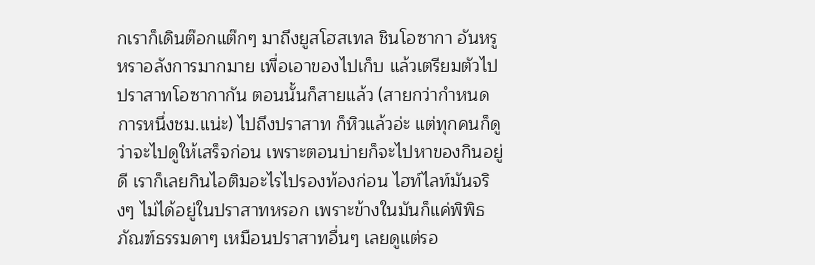กเราก็เดินต๊อกแต๊กๆ มาถึงยูสโฮสเทล ชินโอซากา อันหรูหราอลังการมากมาย เพื่อเอาของไปเก็บ แล้วเตรียมตัวไปปราสาทโอซากากัน ตอนนั้นก็สายแล้ว (สายกว่ากำหนดการหนึ่งชม.แน่ะ) ไปถึงปราสาท ก็หิวแล้วอ่ะ แต่ทุกคนก็ดูว่าจะไปดูให้เสร็จก่อน เพราะตอนบ่ายก็จะไปหาของกินอยู่ดี เราก็เลยกินไอติมอะไรไปรองท้องก่อน ไฮท์ไลท์มันจริงๆ ไม่ได้อยู่ในปราสาทหรอก เพราะข้างในมันก็แค่พิพิธภัณฑ์ธรรมดาๆ เหมือนปราสาทอื่นๆ เลยดูแต่รอ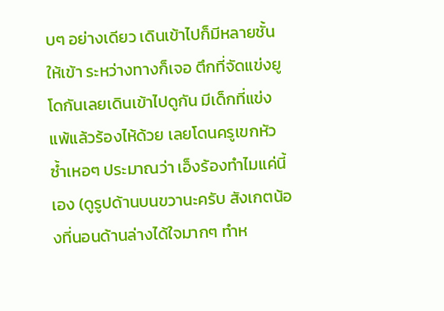บๆ อย่างเดียว เดินเข้าไปก็มีหลายชั้นให้เข้า ระหว่างทางก็เจอ ตึกที่จัดแข่งยูโดกันเลยเดินเข้าไปดูกัน มีเด็กที่แข่งแพ้แล้วร้องไห้ด้วย เลยโดนครูเขกหัวซ้ำเหอๆ ประมาณว่า เอ็งร้องทำไมแค่นี้เอง (ดูรูปด้านบนขวานะครับ สังเกตน้องที่นอนด้านล่างได้ใจมากๆ ทำห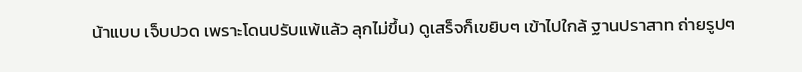น้าแบบ เจ็บปวด เพราะโดนปรับแพ้แล้ว ลุกไม่ขึ้น) ดูเสร็จก็เขยิบๆ เข้าไปใกล้ ฐานปราสาท ถ่ายรูปๆ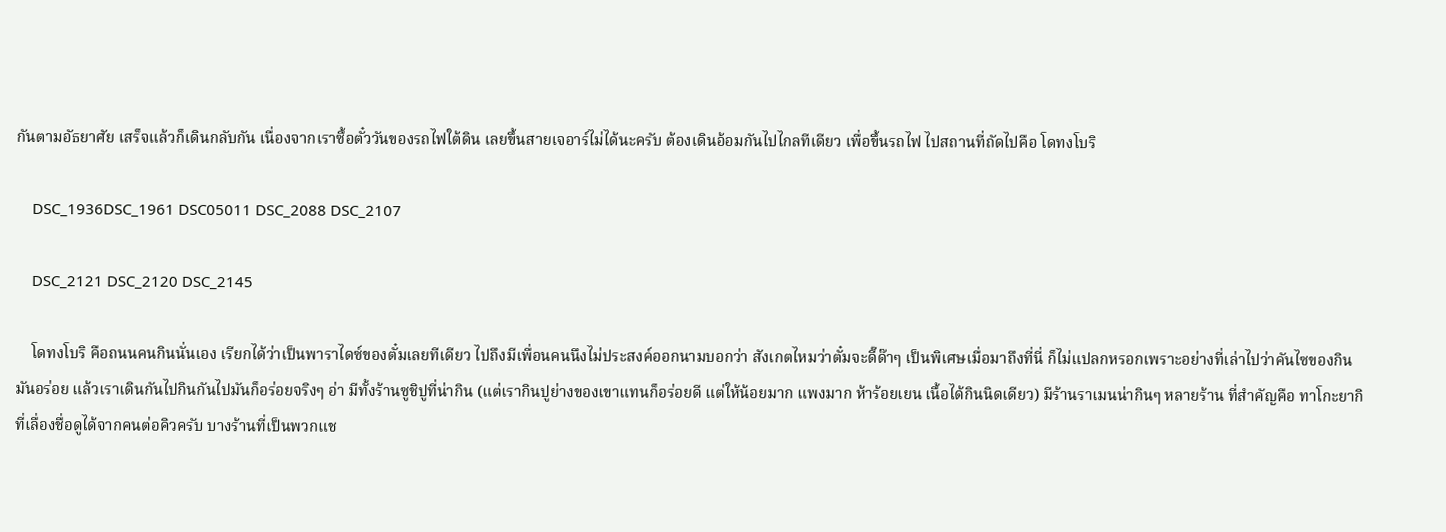กันตามอัธยาศัย เสร็จแล้วก็เดินกลับกัน เนื่องจากเราซื้อตั๋ววันของรถไฟใต้ดิน เลยขึ้นสายเจอาร์ไม่ได้นะครับ ต้องเดินอ้อมกันไปไกลทีเดียว เพื่อขึ้นรถไฟ ไปสถานที่ถัดไปคือ โดทงโบริ

    DSC_1936DSC_1961 DSC05011 DSC_2088 DSC_2107

    DSC_2121 DSC_2120 DSC_2145

    โดทงโบริ คือถนนคนกินนั่นเอง เรียกได้ว่าเป็นพาราไดซ์ของตั๋มเลยทีเดียว ไปถึงมีเพื่อนคนนึงไม่ประสงค์ออกนามบอกว่า สังเกตไหมว่าตั๋มจะดี๊ด๊าๆ เป็นพิเศษเมื่อมาถึงที่นี่ ก็ไม่แปลกหรอกเพราะอย่างที่เล่าไปว่าคันไซของกินมันอร่อย แล้วเราเดินกันไปกินกันไปมันก็อร่อยจริงๆ อ่า มีทั้งร้านซูชิปูที่น่ากิน (แต่เรากินปูย่างของเขาแทนก็อร่อยดี แต่ให้น้อยมาก แพงมาก ห้าร้อยเยน เนื้อได้กินนิดเดียว) มีร้านราเมนน่ากินๆ หลายร้าน ที่สำคัญคือ ทาโกะยากิที่เลื่องชื่อดูได้จากคนต่อคิวครับ บางร้านที่เป็นพวกแช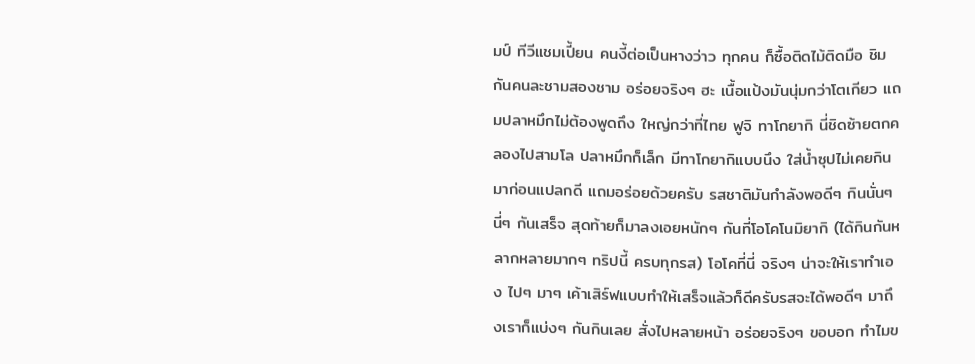มป์ ทีวีแชมเปี้ยน คนงี้ต่อเป็นหางว่าว ทุกคน ก็ซื้อติดไม้ติดมือ ชิมกันคนละชามสองชาม อร่อยจริงๆ ฮะ เนื้อแป้งมันนุ่มกว่าโตเกียว แถมปลาหมึกไม่ต้องพูดถึง ใหญ่กว่าที่ไทย ฟูจิ ทาโกยากิ นี่ชิดซ้ายตกคลองไปสามโล ปลาหมึกก็เล็ก มีทาโกยากิแบบนึง ใส่น้ำซุปไม่เคยกินมาก่อนแปลกดี แถมอร่อยด้วยครับ รสชาติมันกำลังพอดีๆ กินนั่นๆ นี่ๆ กันเสร็จ สุดท้ายก็มาลงเอยหนักๆ กันที่โอโคโนมิยากิ (ได้กินกันหลากหลายมากๆ ทริปนี้ ครบทุกรส) โอโคที่นี่ จริงๆ น่าจะให้เราทำเอง ไปๆ มาๆ เค้าเสิร์ฟแบบทำให้เสร็จแล้วก็ดีครับรสจะได้พอดีๆ มาถึงเราก็แบ่งๆ กันกินเลย สั่งไปหลายหน้า อร่อยจริงๆ ขอบอก ทำไมข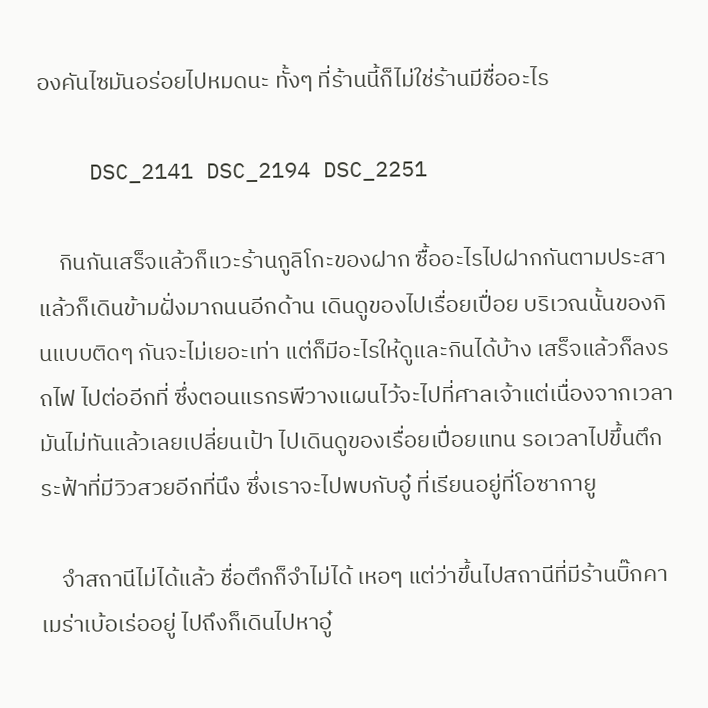องคันไซมันอร่อยไปหมดนะ ทั้งๆ ที่ร้านนี้ก็ไม่ใช่ร้านมีชื่ออะไร

    DSC_2141 DSC_2194 DSC_2251

    กินกันเสร็จแล้วก็แวะร้านกูลิโกะของฝาก ซื้ออะไรไปฝากกันตามประสา แล้วก็เดินข้ามฝั่งมาถนนอีกด้าน เดินดูของไปเรื่อยเปื่อย บริเวณนั้นของกินแบบติดๆ กันจะไม่เยอะเท่า แต่ก็มีอะไรให้ดูและกินได้บ้าง เสร็จแล้วก็ลงรถไฟ ไปต่ออีกที่ ซึ่งตอนแรกรพีวางแผนไว้จะไปที่ศาลเจ้าแต่เนื่องจากเวลามันไม่ทันแล้วเลยเปลี่ยนเป้า ไปเดินดูของเรื่อยเปื่อยแทน รอเวลาไปขึ้นตึกระฟ้าที่มีวิวสวยอีกที่นึง ซึ่งเราจะไปพบกับอู๋ ที่เรียนอยู่ที่โอซากายู

    จำสถานีไม่ได้แล้ว ชื่อตึกก็จำไม่ได้ เหอๆ แต่ว่าขึ้นไปสถานีที่มีร้านบิ๊กคาเมร่าเบ้อเร่ออยู่ ไปถึงก็เดินไปหาอู๋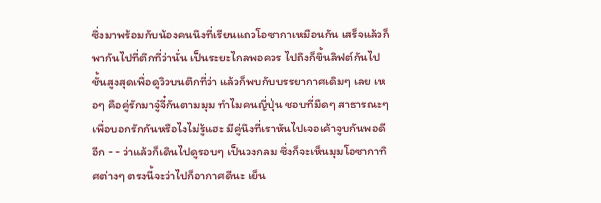ซึ่งมาพร้อมกับน้องคนนึงที่เรียนแถวโอซากาเหมือนกัน เสร็จแล้วก็พากันไปที่ตึกที่ว่านั่น เป็นระยะไกลพอควร ไปถึงก็ขึ้นลิฟต์กันไปชั้นสูงสุดเพื่อดูวิวบนตึกที่ว่า แล้วก็พบกับบรรยากาศเดิมๆ เลย เหอๆ คือคู่รักมาจู๋จี๋กันตามมุม ทำไมคนญี่ปุ่น ชอบที่มืดๆ สาธารณะๆ เพื่อบอกรักกันหรือไงไม่รู้แฮะ มีคู่นึงที่เราหันไปเจอเค้าจูบกันพอดีอีก - - ว่าแล้วก็เดินไปดูรอบๆ เป็นวงกลม ซึ่งก็จะเห็นมุมโอซากาทิศต่างๆ ตรงนี้จะว่าไปก็อากาศดีนะ เย็น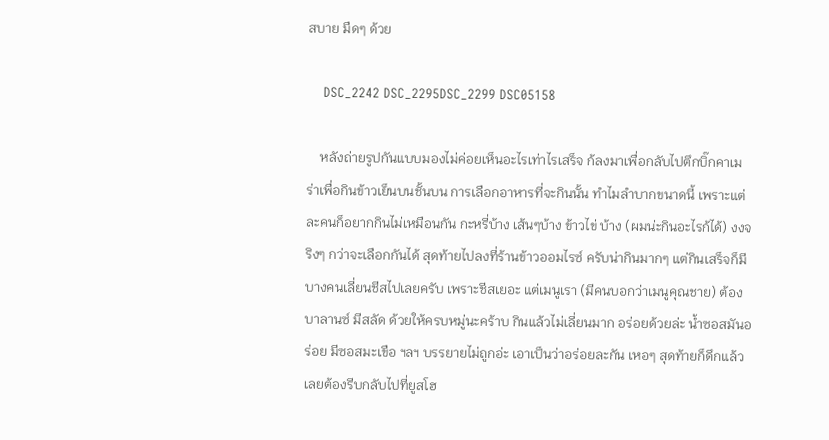สบาย มืดๆ ด้วย

    DSC_2242 DSC_2295DSC_2299 DSC05158

    หลังถ่ายรูปกันแบบมองไม่ค่อยเห็นอะไรเท่าไรเสร็จ ก้ลงมาเพื่อกลับไปตึกบิ๊กคาเมร่าเพื่อกินข้าวเย็นบนชั้นบน การเลือกอาหารที่จะกินนั้น ทำไมลำบากขนาดนี้ เพราะแต่ละคนก็อยากกินไม่เหมือนกัน กะหรี่บ้าง เส้นๆบ้าง ข้าวไข่ บ้าง (ผมน่ะกินอะไรก้ได้) งงจริงๆ กว่าจะเลือกกันได้ สุดท้ายไปลงที่ร้านข้าวออมไรซ์ ครับน่ากินมากๆ แต่กินเสร็จก็มีบางคนเลี่ยนชีสไปเลยครับ เพราะชีสเยอะ แต่เมนูเรา (มีคนบอกว่าเมนูคุณชาย) ต้องบาลานซ์ มีสลัด ด้วยให้ครบหมู่นะคร้าบ กินแล้วไม่เลี่ยนมาก อร่อยด้วยล่ะ น้ำซอสมันอร่อย มีซอสมะเขือ ฯลฯ บรรยายไม่ถูกอ่ะ เอาเป็นว่าอร่อยละกัน เหอๆ สุดท้ายก็ดึกแล้ว เลยต้องรีบกลับไปที่ยูสโฮ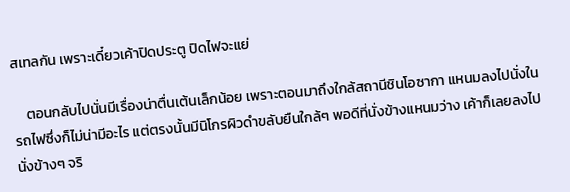สเทลกัน เพราะเดี๋ยวเค้าปิดประตู ปิดไฟจะแย่

    ตอนกลับไปนั่นมีเรื่องน่าตื่นเต้นเล็กน้อย เพราะตอนมาถึงใกล้สถานีชินโอซากา แหนมลงไปนั่งในรถไฟซึ่งก็ไม่น่ามีอะไร แต่ตรงนั้นมีนิโกรผิวดำขลับยืนใกล้ๆ พอดีที่นั่งข้างแหนมว่าง เค้าก็เลยลงไปนั่งข้างๆ จริ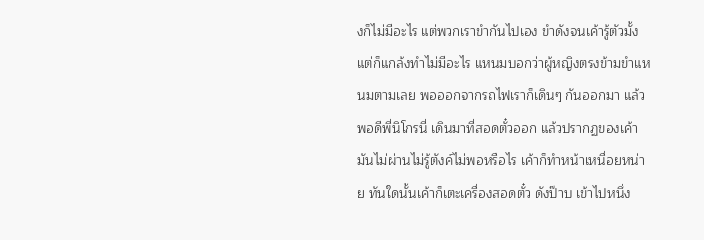งก็ไม่มีอะไร แต่พวกเราขำกันไปเอง ขำดังจนเค้ารู้ตัวมั้ง แต่ก็แกล้งทำไม่มีอะไร แหนมบอกว่าผู้หญิงตรงข้ามขำแหนมตามเลย พอออกจากรถไฟเราก็เดินๆ กันออกมา แล้วพอดีพี่นิโกรนี่ เดินมาที่สอดตั๋วออก แล้วปรากฏของเค้ามันไม่ผ่านไม่รู้ตังค์ไม่พอหรือไร เค้าก็ทำหน้าเหนื่อยหน่าย ทันใดนั้นเค้าก็เตะเครื่องสอดตั๋ว ดังป๊าบ เข้าไปหนึ่ง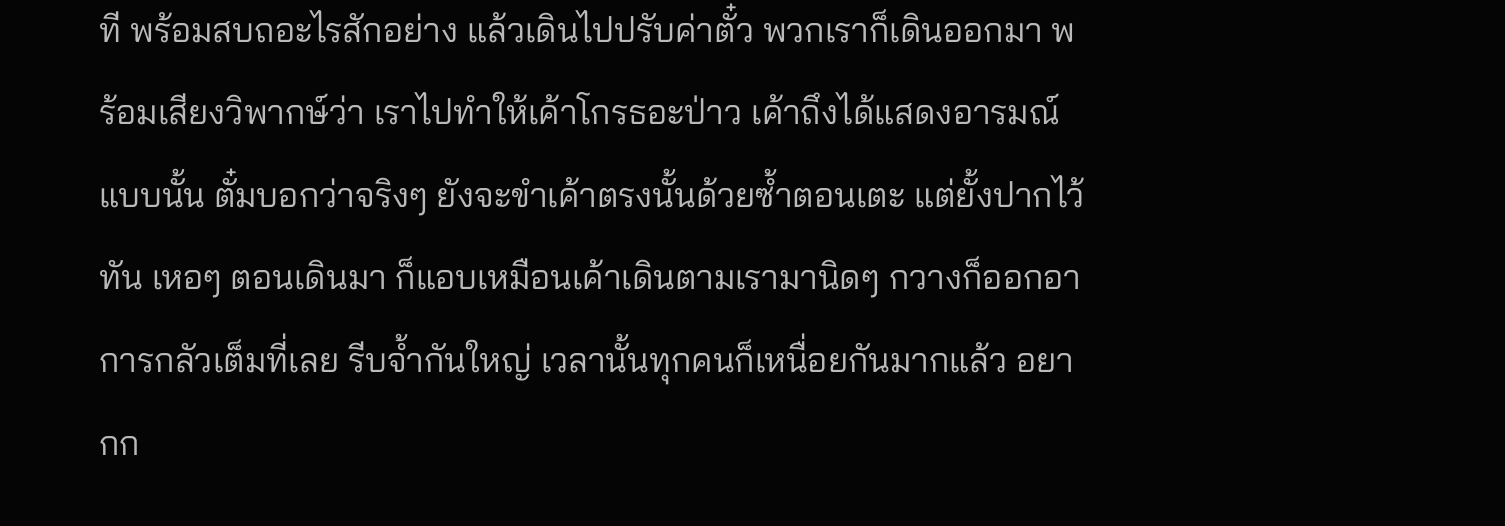ที พร้อมสบถอะไรสักอย่าง แล้วเดินไปปรับค่าตั๋ว พวกเราก็เดินออกมา พร้อมเสียงวิพากษ์ว่า เราไปทำให้เค้าโกรธอะป่าว เค้าถึงได้แสดงอารมณ์แบบนั้น ตั๋มบอกว่าจริงๆ ยังจะขำเค้าตรงนั้นด้วยซ้ำตอนเตะ แต่ยั้งปากไว้ทัน เหอๆ ตอนเดินมา ก็แอบเหมือนเค้าเดินตามเรามานิดๆ กวางก็ออกอาการกลัวเต็มที่เลย รีบจ้ำกันใหญ่ เวลานั้นทุกคนก็เหนื่อยกันมากแล้ว อยากก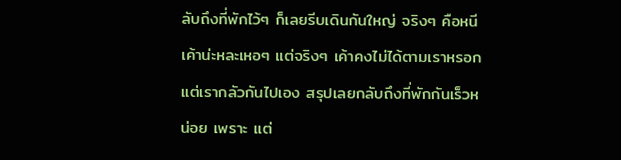ลับถึงที่พักไว้ๆ ก็เลยรีบเดินกันใหญ่ จริงๆ คือหนีเค้าน่ะหละเหอๆ แต่จริงๆ เค้าคงไม่ได้ตามเราหรอก แต่เรากลัวกันไปเอง สรุปเลยกลับถึงที่พักกันเร็วหน่อย เพราะ แต่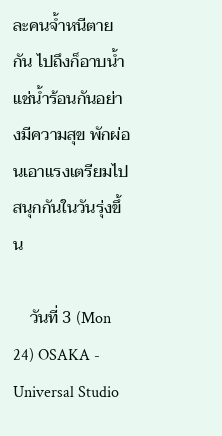ละคนจ้ำหนีตายกัน ไปถึงก็อาบน้ำ แช่น้ำร้อนกันอย่างมีความสุข พักผ่อนเอาแรงเตรียมไปสนุกกันในวันรุ่งขึ้น

    วันที่ 3 (Mon 24) OSAKA - Universal Studio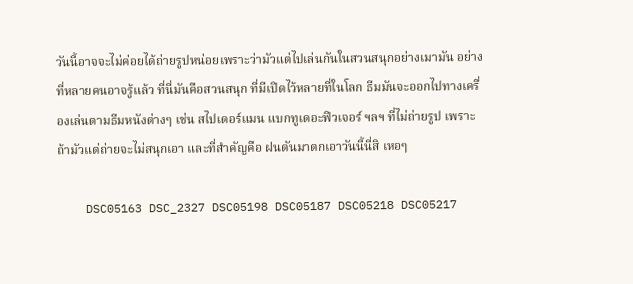วันนี้อาจจะไม่ค่อยได้ถ่ายรูปหน่อยเพราะว่ามัวแต่ไปเล่นกันในสวนสนุกอย่างเมามัน อย่างที่หลายคนอาจรู้แล้ว ที่นี่มันคือสวนสนุก ที่มีเปิดไว้หลายที่ในโลก ธีมมันจะออกไปทางเครื่องเล่นตามธีมหนังต่างๆ เช่น สไปเดอร์แมน แบกทูเดอะฟิวเจอร์ ฯลฯ ที่ไม่ถ่ายรูป เพราะถ้ามัวแต่ถ่ายจะไม่สนุกเอา และที่สำคัญคือ ฝนดันมาตกเอาวันนี้นี่สิ เหอๆ

    DSC05163 DSC_2327 DSC05198 DSC05187 DSC05218 DSC05217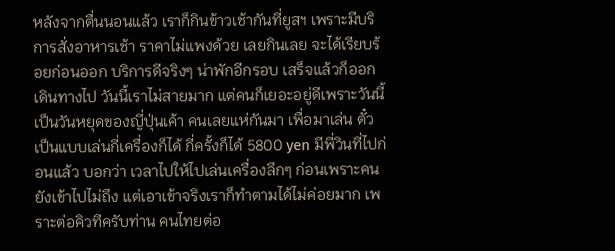หลังจากตื่นนอนแล้ว เราก็กินข้าวเช้ากันที่ยูสฯ เพราะมีบริการสั่งอาหารเช้า ราคาไม่แพงด้วย เลยกินเลย จะได้เรียบร้อยก่อนออก บริการดีจริงๆ น่าพักอีกรอบ เสร็จแล้วก็ออกเดินทางไป วันนี้เราไม่สายมาก แต่คนก็เยอะอยู่ดีเพราะวันนี้เป็นวันหยุดของญี่ปุ่นเค้า คนเลยแห่กันมา เพื่อมาเล่น ตั๋วเป็นแบบเล่นกี่เครื่องก็ได้ กี่ครั้งก็ได้ 5800 yen มีพี่วินที่ไปก่อนแล้ว บอกว่า เวลาไปให้ไปเล่นเครื่องลึกๆ ก่อนเพราะคนยังเข้าไปไม่ถึง แต่เอาเข้าจริงเราก็ทำตามได้ไม่ค่อยมาก เพราะต่อคิวทีครับท่าน คนไทยต่อ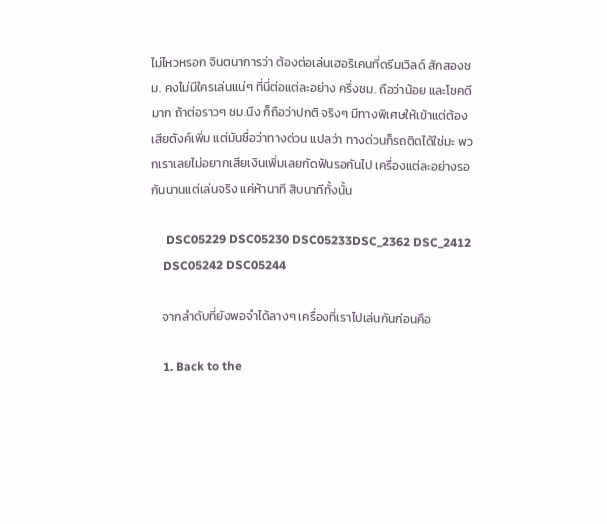ไม่ไหวหรอก จินตนาการว่า ต้องต่อเล่นเฮอริเคนที่ดรีมเวิลด์ สักสองชม. คงไม่มีใครเล่นแน่ๆ ที่นี่ต่อแต่ละอย่าง ครึ่งชม. ถือว่าน้อย และโชคดีมาก ถ้าต่อราวๆ ชม.นึง ก็ถือว่าปกติ จริงๆ มีทางพิเศษให้เข้าแต่ต้องเสียตังค์เพิ่ม แต่มันชื่อว่าทางด่วน แปลว่า ทางด่วนก็รถติดได้ใช่มะ พวกเราเลยไม่อยากเสียเงินเพิ่มเลยกัดฟันรอกันไป เครื่องแต่ละอย่างรอกันนานแต่เล่นจริง แค่ห้านาที สิบนาทีทั้งนั้น

     DSC05229 DSC05230 DSC05233DSC_2362 DSC_2412
    DSC05242 DSC05244

    จากลำดับที่ยังพอจำได้ลางๆ เครื่องที่เราไปเล่นกันก่อนคือ

    1. Back to the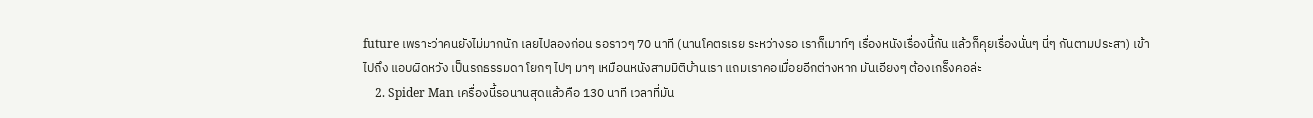future เพราะว่าคนยังไม่มากนัก เลยไปลองก่อน รอราวๆ 70 นาที (นานโคตรเรย ระหว่างรอ เราก็เมาท์ๆ เรื่องหนังเรื่องนี้กัน แล้วก็คุยเรื่องนั่นๆ นี่ๆ กันตามประสา) เข้าไปถึง แอบผิดหวัง เป็นรถธรรมดา โยกๆ ไปๆ มาๆ เหมือนหนังสามมิติบ้านเรา แถมเราคอเมื่อยอีกต่างหาก มันเอียงๆ ต้องเกร็งคอล่ะ
    2. Spider Man เครื่องนี้รอนานสุดแล้วคือ 130 นาที เวลาที่มัน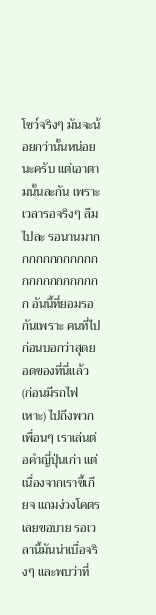โชว์จริงๆ มันจะน้อยกว่านั้นหน่อยนะครับ แต่เอาตามนั้นละกัน เพราะเวลารอจริงๆ ลืมไปละ รอนานมากกกกกกกกกกกกกกกกกกกกกกกก อันนี้ที่ยอมรอกันเพราะ คนที่ไปก่อนบอกว่าสุดยอดของที่นี่แล้ว (ก่อนมีรถไฟเหาะ) ไปถึงพวกเพื่อนๆ เราเล่นต่อคำญี่ปุ่นเก่า แต่เนื่องจากเราขี้เกียจ แถมง่วงโคตรเลยขอบาย รอเวลานี้มันน่าเบื่อจริงๆ และพบว่าที่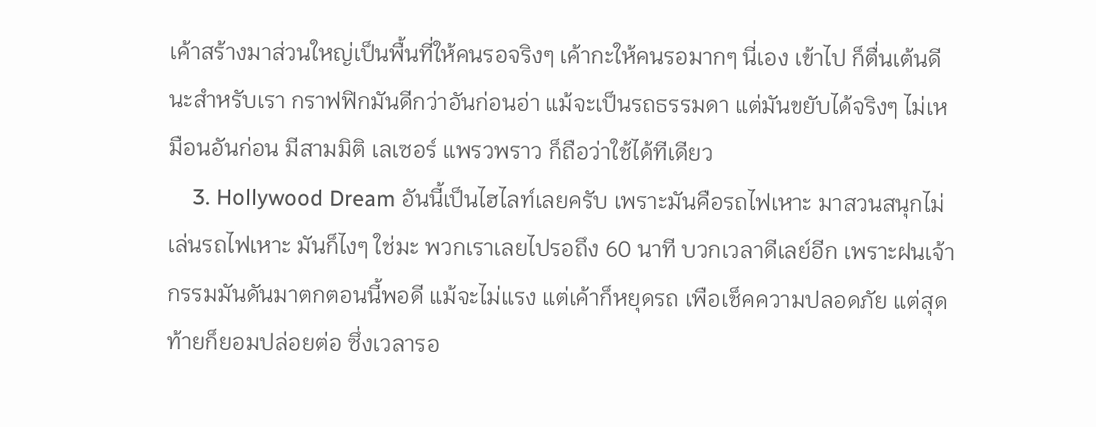เค้าสร้างมาส่วนใหญ่เป็นพื้นที่ให้คนรอจริงๆ เค้ากะให้คนรอมากๆ นี่เอง เข้าไป ก็ตื่นเต้นดีนะสำหรับเรา กราฟฟิกมันดีกว่าอันก่อนอ่า แม้จะเป็นรถธรรมดา แต่มันขยับได้จริงๆ ไม่เหมือนอันก่อน มีสามมิติ เลเซอร์ แพรวพราว ก็ถือว่าใช้ได้ทีเดียว
    3. Hollywood Dream อันนี้เป็นไฮไลท์เลยครับ เพราะมันคือรถไฟเหาะ มาสวนสนุกไม่เล่นรถไฟเหาะ มันก็ไงๆ ใช่มะ พวกเราเลยไปรอถึง 60 นาที บวกเวลาดีเลย์อีก เพราะฝนเจ้ากรรมมันดันมาตกตอนนี้พอดี แม้จะไม่แรง แต่เค้าก็หยุดรถ เพือเช็คความปลอดภัย แต่สุดท้ายก็ยอมปล่อยต่อ ซึ่งเวลารอ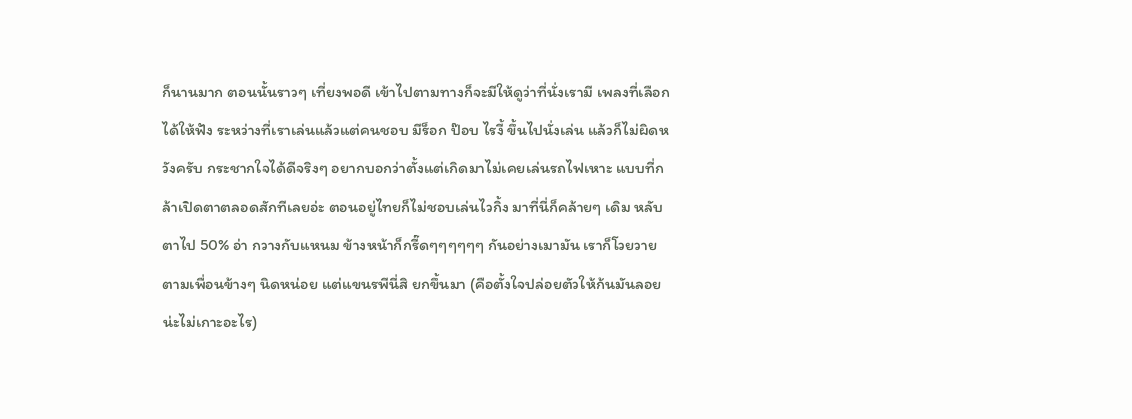ก็นานมาก ตอนนั้นราวๆ เที่ยงพอดี เข้าไปตามทางก็จะมีให้ดูว่าที่นั่งเรามี เพลงที่เลือกได้ให้ฟัง ระหว่างที่เราเล่นแล้วแต่คนชอบ มีร็อก ป๊อบ ไรงี้ ขึ้นไปนั่งเล่น แล้วก็ไม่ผิดหวังครับ กระชากใจได้ดีจริงๆ อยากบอกว่าตั้งแต่เกิดมาไม่เคยเล่นรถไฟเหาะ แบบที่กล้าเปิดตาตลอดสักทีเลยอ่ะ ตอนอยู่ไทยก็ไม่ชอบเล่นไวกิ้ง มาที่นี่ก็คล้ายๆ เดิม หลับตาไป 50% อ่า กวางกับแหนม ข้างหน้าก็กรี๊ดๆๆๆๆๆๆ กันอย่างเมามัน เราก็โวยวาย ตามเพื่อนข้างๆ นิดหน่อย แต่แขนรพีนี่สิ ยกขึ้นมา (คือตั้งใจปล่อยตัวให้ก้นมันลอยน่ะไม่เกาะอะไร)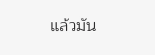แล้วมัน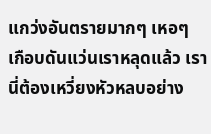แกว่งอันตรายมากๆ เหอๆ เกือบดันแว่นเราหลุดแล้ว เรานี่ต้องเหวี่ยงหัวหลบอย่าง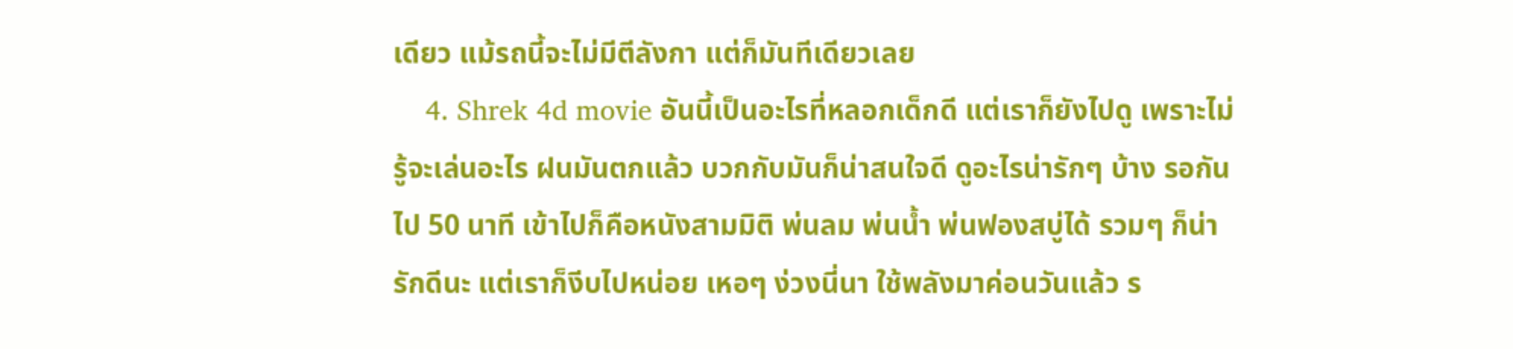เดียว แม้รถนี้จะไม่มีตีลังกา แต่ก็มันทีเดียวเลย
    4. Shrek 4d movie อันนี้เป็นอะไรที่หลอกเด็กดี แต่เราก็ยังไปดู เพราะไม่รู้จะเล่นอะไร ฝนมันตกแล้ว บวกกับมันก็น่าสนใจดี ดูอะไรน่ารักๆ บ้าง รอกันไป 50 นาที เข้าไปก็คือหนังสามมิติ พ่นลม พ่นน้ำ พ่นฟองสบู่ได้ รวมๆ ก็น่ารักดีนะ แต่เราก็งีบไปหน่อย เหอๆ ง่วงนี่นา ใช้พลังมาค่อนวันแล้ว ร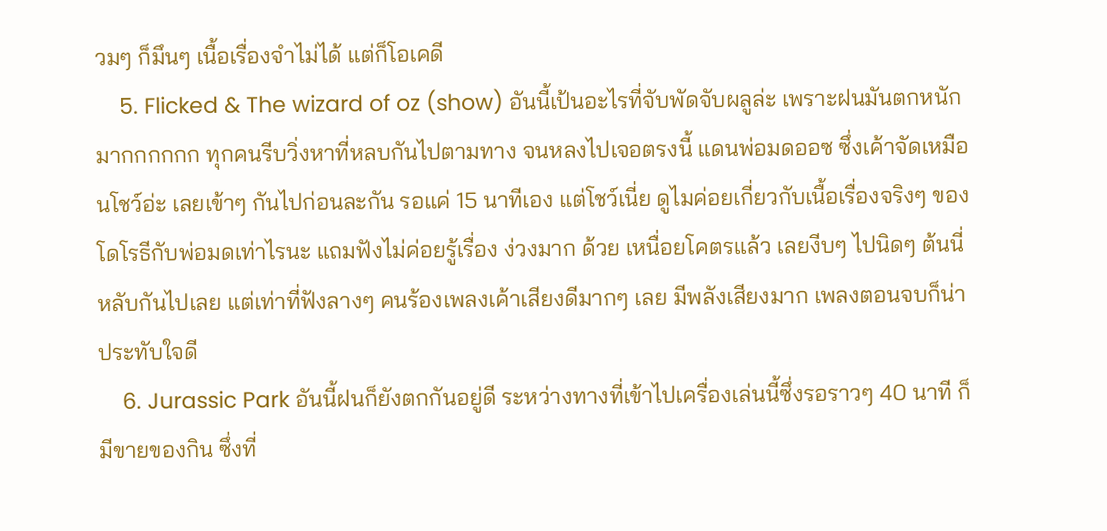วมๆ ก็มึนๆ เนื้อเรื่องจำไม่ได้ แต่ก็โอเคดี
    5. Flicked & The wizard of oz (show) อันนี้เป้นอะไรที่จับพัดจับผลูล่ะ เพราะฝนมันตกหนักมากกกกกก ทุกคนรีบวิ่งหาที่หลบกันไปตามทาง จนหลงไปเจอตรงนี้ แดนพ่อมดออซ ซึ่งเค้าจัดเหมือนโชว์อ่ะ เลยเข้าๆ กันไปก่อนละกัน รอแค่ 15 นาทีเอง แต่โชว์เนี่ย ดูไมค่อยเกี่ยวกับเนื้อเรื่องจริงๆ ของโดโรธีกับพ่อมดเท่าไรนะ แถมฟังไม่ค่อยรู้เรื่อง ง่วงมาก ด้วย เหนื่อยโคตรแล้ว เลยงีบๆ ไปนิดๆ ต้นนี่หลับกันไปเลย แต่เท่าที่ฟังลางๆ คนร้องเพลงเค้าเสียงดีมากๆ เลย มีพลังเสียงมาก เพลงตอนจบก็น่าประทับใจดี
    6. Jurassic Park อันนี้ฝนก็ยังตกกันอยู่ดี ระหว่างทางที่เข้าไปเครื่องเล่นนี้ซึ่งรอราวๆ 40 นาที ก็มีขายของกิน ซึ่งที่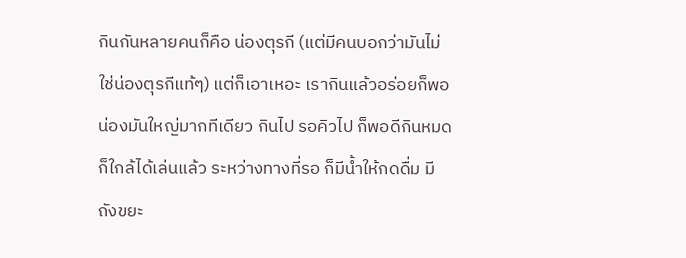กินกันหลายคนก็คือ น่องตุรกี (แต่มีคนบอกว่ามันไม่ใช่น่องตุรกีแท้ๆ) แต่ก็เอาเหอะ เรากินแล้วอร่อยก็พอ น่องมันใหญ่มากทีเดียว กินไป รอคิวไป ก็พอดีกินหมดก็ใกล้ได้เล่นแล้ว ระหว่างทางที่รอ ก็มีน้ำให้กดดื่ม มีถังขยะ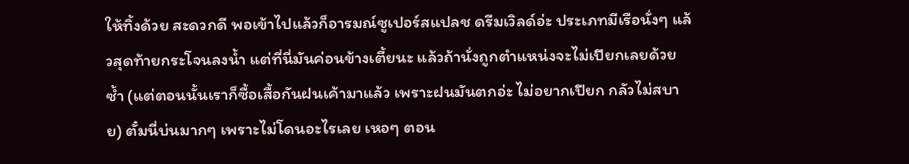ให้ทิ้งด้วย สะดวกดี พอเข้าไปแล้วก็อารมณ์ซูเปอร์สแปลช ดรีมเวิลด์อ่ะ ประเภทมีเรือนั่งๆ แล้วสุดท้ายกระโจนลงน้ำ แต่ที่นี่มันค่อนข้างเตี้ยนะ แล้วถ้านั่งถูกตำแหน่งจะไม่เปียกเลยด้วยซ้ำ (แต่ตอนนั้นเราก็ซื้อเสื้อกันฝนเค้ามาแล้ว เพราะฝนมันตกอ่ะ ไม่อยากเปียก กลัวไม่สบาย) ตั๋มนี่บ่นมากๆ เพราะไม่โดนอะไรเลย เหอๆ ตอน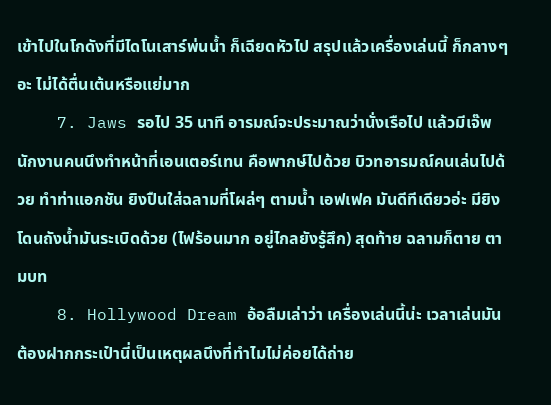เข้าไปในโกดังที่มีไดโนเสาร์พ่นน้ำ ก็เฉียดหัวไป สรุปแล้วเครื่องเล่นนี้ ก็กลางๆ อะ ไม่ได้ตื่นเต้นหรือแย่มาก
    7. Jaws รอไป 35 นาที อารมณ์จะประมาณว่านั่งเรือไป แล้วมีเจ๊พนักงานคนนึงทำหน้าที่เอนเตอร์เทน คือพากษ์ไปด้วย บิวทอารมณ์คนเล่นไปด้วย ทำท่าแอกชัน ยิงปืนใส่ฉลามที่โผล่ๆ ตามน้ำ เอฟเฟค มันดีทีเดียวอ่ะ มียิงโดนถังน้ำมันระเบิดด้วย (ไฟร้อนมาก อยู่ไกลยังรู้สึก) สุดท้าย ฉลามก็ตาย ตามบท
    8. Hollywood Dream อ้อลืมเล่าว่า เครื่องเล่นนี้น่ะ เวลาเล่นมันต้องฝากกระเป๋านี่เป็นเหตุผลนึงที่ทำไมไม่ค่อยได้ถ่าย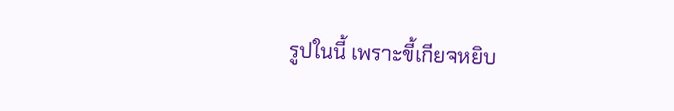รูปในนี้ เพราะขี้เกียจหยิบ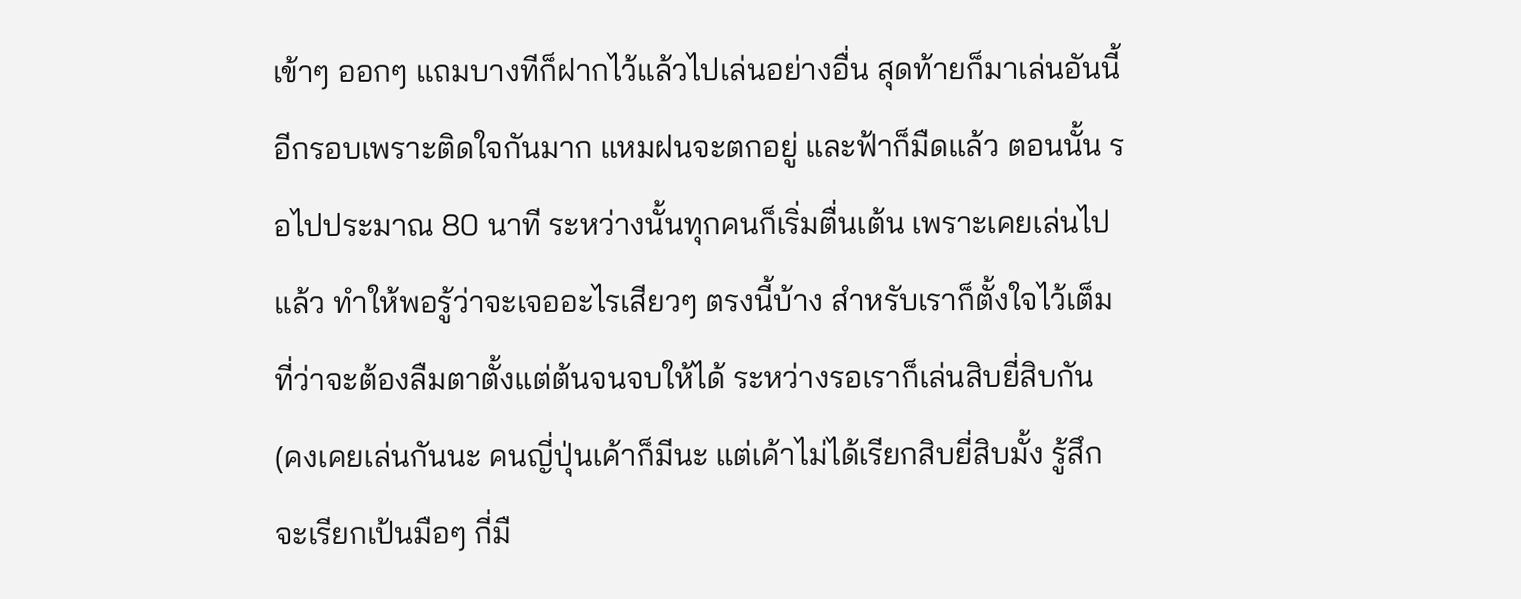เข้าๆ ออกๆ แถมบางทีก็ฝากไว้แล้วไปเล่นอย่างอื่น สุดท้ายก็มาเล่นอันนี้อีกรอบเพราะติดใจกันมาก แหมฝนจะตกอยู่ และฟ้าก็มืดแล้ว ตอนนั้น รอไปประมาณ 80 นาที ระหว่างนั้นทุกคนก็เริ่มตื่นเต้น เพราะเคยเล่นไปแล้ว ทำให้พอรู้ว่าจะเจออะไรเสียวๆ ตรงนี้บ้าง สำหรับเราก็ตั้งใจไว้เต็มที่ว่าจะต้องลืมตาตั้งแต่ต้นจนจบให้ได้ ระหว่างรอเราก็เล่นสิบยี่สิบกัน (คงเคยเล่นกันนะ คนญี่ปุ่นเค้าก็มีนะ แต่เค้าไม่ได้เรียกสิบยี่สิบมั้ง รู้สึกจะเรียกเป้นมือๆ กี่มื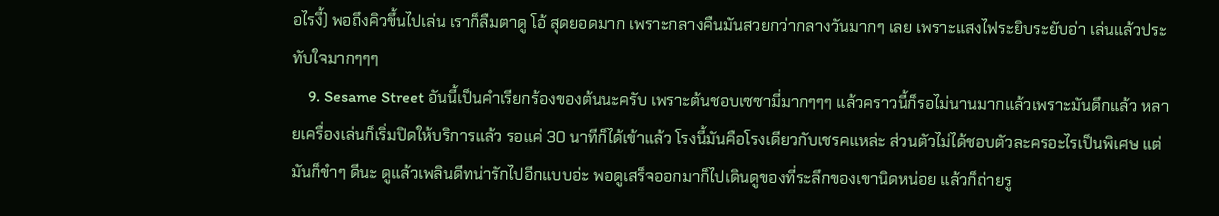อไรงี้) พอถึงคิวขึ้นไปเล่น เราก็ลืมตาดู โอ้ สุดยอดมาก เพราะกลางคืนมันสวยกว่ากลางวันมากๆ เลย เพราะแสงไฟระยิบระยับอ่า เล่นแล้วประทับใจมากๆๆๆ
    9. Sesame Street อันนี้เป็นคำเรียกร้องของต้นนะครับ เพราะต้นชอบเซซามี่มากๆๆๆ แล้วคราวนี้ก็รอไม่นานมากแล้วเพราะมันดึกแล้ว หลายเครื่องเล่นก็เริ่มปิดให้บริการแล้ว รอแค่ 30 นาทีก็ได้เข้าแล้ว โรงนี้มันคือโรงเดียวกับเชรคแหล่ะ ส่วนตัวไม่ได้ชอบตัวละครอะไรเป็นพิเศษ แต่มันก็ขำๆ ดีนะ ดูแล้วเพลินดีทน่ารักไปอีกแบบอ่ะ พอดูเสร็จออกมาก็ไปเดินดูของที่ระลึกของเขานิดหน่อย แล้วก็ถ่ายรู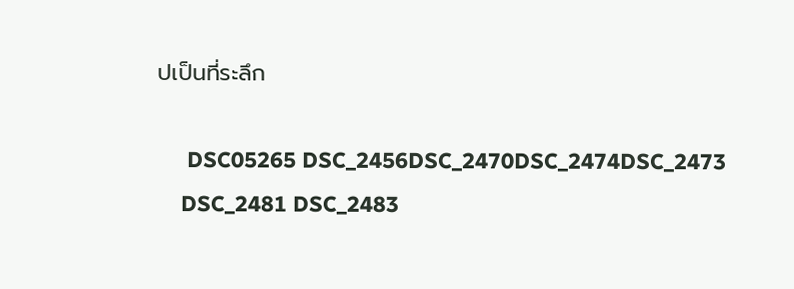ปเป็นที่ระลึก

     DSC05265 DSC_2456DSC_2470DSC_2474DSC_2473
    DSC_2481 DSC_2483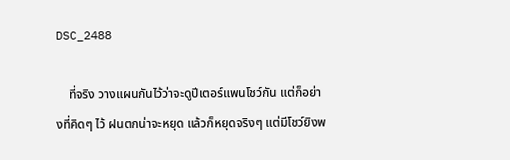DSC_2488

    ที่จริง วางแผนกันไว้ว่าจะดูปีเตอร์แพนโชว์กัน แต่ก็อย่างที่คิดๆ ไว้ ฝนตกน่าจะหยุด แล้วก็หยุดจริงๆ แต่มีโชว์ยิงพ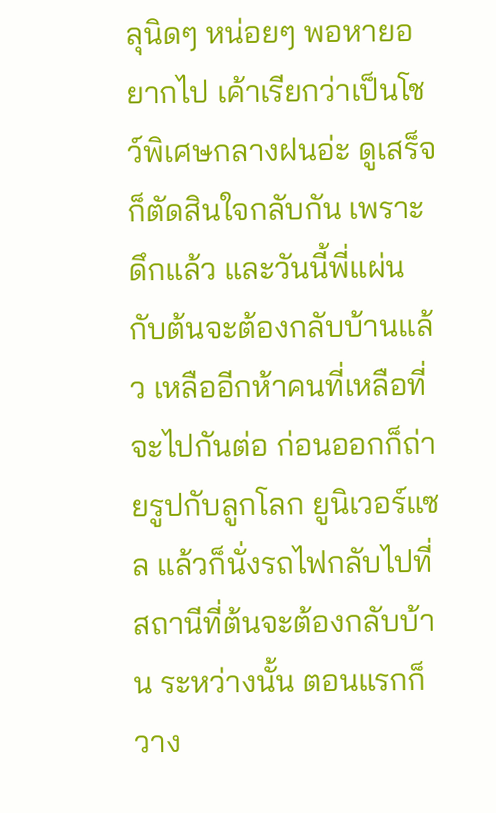ลุนิดๆ หน่อยๆ พอหายอยากไป เค้าเรียกว่าเป็นโชว์พิเศษกลางฝนอ่ะ ดูเสร็จก็ตัดสินใจกลับกัน เพราะดึกแล้ว และวันนี้พี่แผ่นกับต้นจะต้องกลับบ้านแล้ว เหลืออีกห้าคนที่เหลือที่จะไปกันต่อ ก่อนออกก็ถ่ายรูปกับลูกโลก ยูนิเวอร์แซล แล้วก็นั่งรถไฟกลับไปที่สถานีที่ต้นจะต้องกลับบ้าน ระหว่างนั้น ตอนแรกก็วาง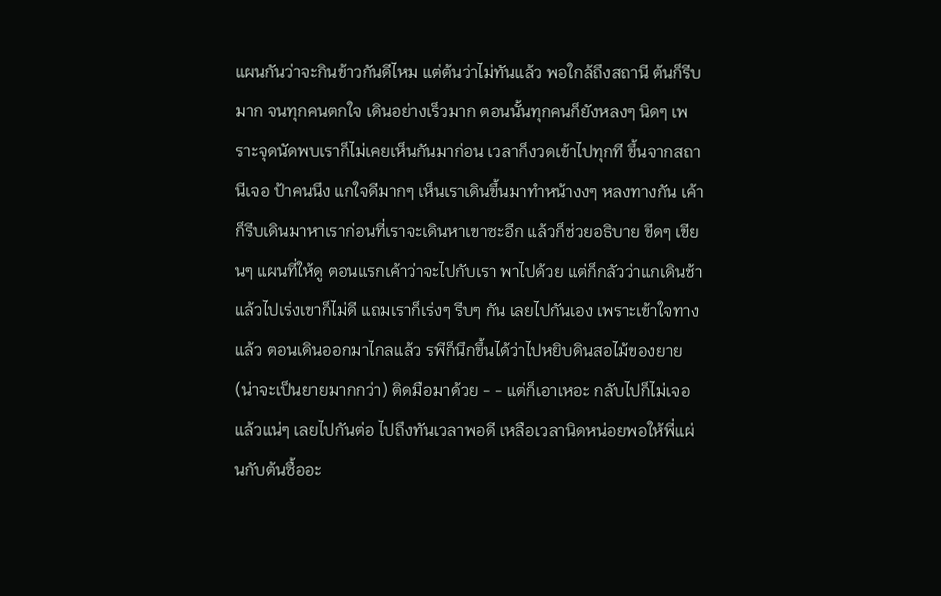แผนกันว่าจะกินข้าวกันดีไหม แต่ต้นว่าไม่ทันแล้ว พอใกล้ถึงสถานี ต้นก็รีบมาก จนทุกคนตกใจ เดินอย่างเร็วมาก ตอนนั้นทุกคนก็ยังหลงๆ นิดๆ เพราะจุดนัดพบเราก็ไม่เคยเห็นกันมาก่อน เวลาก็งวดเข้าไปทุกที ขึ้นจากสถานีเจอ ป้าคนนึง แกใจดีมากๆ เห็นเราเดินขึ้นมาทำหน้างงๆ หลงทางกัน เค้าก็รีบเดินมาหาเราก่อนที่เราจะเดินหาเขาซะอีก แล้วก็ช่วยอธิบาย ขีดๆ เขียนๆ แผนที่ให้ดู ตอนแรกเค้าว่าจะไปกับเรา พาไปด้วย แต่ก็กลัวว่าแกเดินช้า แล้วไปเร่งเขาก็ไม่ดี แถมเราก็เร่งๆ รีบๆ กัน เลยไปกันเอง เพราะเข้าใจทางแล้ว ตอนเดินออกมาไกลแล้ว รพีก็นึกขึ้นได้ว่าไปหยิบดินสอไม้ของยาย (น่าจะเป็นยายมากกว่า) ติดมือมาด้วย - - แต่ก็เอาเหอะ กลับไปก็ไม่เจอแล้วแน่ๆ เลยไปกันต่อ ไปถึงทันเวลาพอดี เหลือเวลานิดหน่อยพอให้พี่แผ่นกับต้นซื้ออะ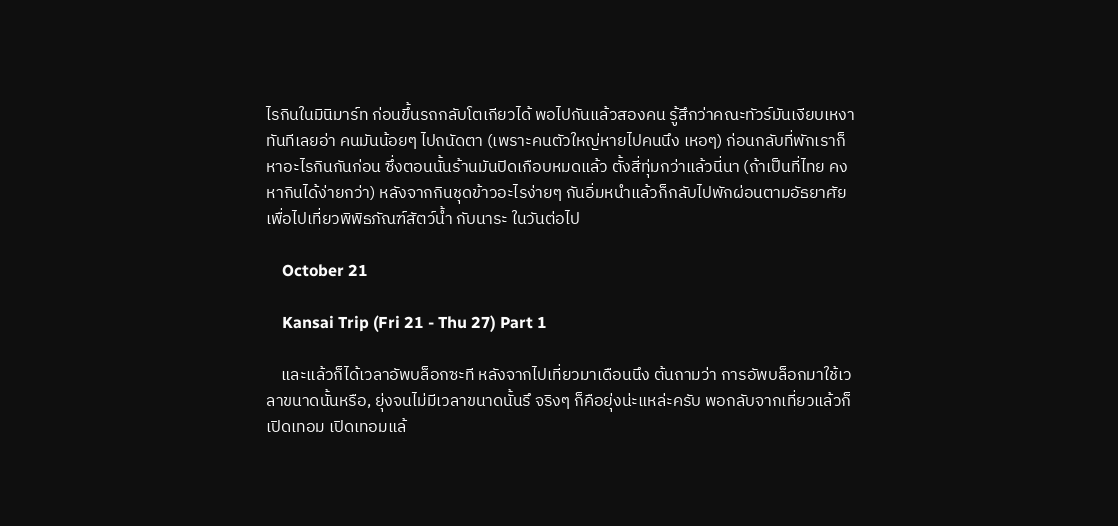ไรกินในมินิมาร์ท ก่อนขึ้นรถกลับโตเกียวได้ พอไปกันแล้วสองคน รู้สึกว่าคณะทัวร์มันเงียบเหงาทันทีเลยอ่า คนมันน้อยๆ ไปถนัดตา (เพราะคนตัวใหญ่หายไปคนนึง เหอๆ) ก่อนกลับที่พักเราก็หาอะไรกินกันก่อน ซึ่งตอนนั้นร้านมันปิดเกือบหมดแล้ว ตั้งสี่ทุ่มกว่าแล้วนี่นา (ถ้าเป็นที่ไทย คงหากินได้ง่ายกว่า) หลังจากกินชุดข้าวอะไรง่ายๆ กันอิ่มหนำแล้วก็กลับไปพักผ่อนตามอัธยาศัยเพื่อไปเที่ยวพิพิธภัณฑ์สัตว์น้ำ กับนาระ ในวันต่อไป

    October 21

    Kansai Trip (Fri 21 - Thu 27) Part 1

    และแล้วก็ได้เวลาอัพบล็อกซะที หลังจากไปเที่ยวมาเดือนนึง ต้นถามว่า การอัพบล็อกมาใช้เวลาขนาดนั้นหรือ, ยุ่งจนไม่มีเวลาขนาดนั้นรึ จริงๆ ก็คือยุ่งน่ะแหล่ะครับ พอกลับจากเที่ยวแล้วก็เปิดเทอม เปิดเทอมแล้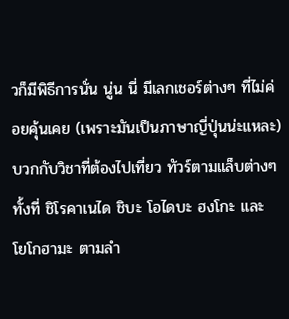วก็มีพิธีการนั่น นู่น นี่ มีเลกเชอร์ต่างๆ ที่ไม่ค่อยคุ้นเคย (เพราะมันเป็นภาษาญี่ปุ่นน่ะแหละ) บวกกับวิชาที่ต้องไปเที่ยว ทัวร์ตามแล็บต่างๆ ทั้งที่ ชิโรคาเนได ชิบะ โอไดบะ ฮงโกะ และ โยโกฮามะ ตามลำ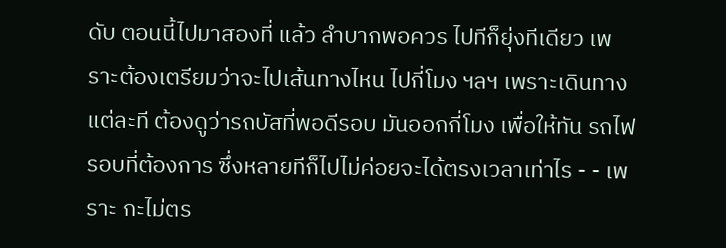ดับ ตอนนี้ไปมาสองที่ แล้ว ลำบากพอควร ไปทีก็ยุ่งทีเดียว เพราะต้องเตรียมว่าจะไปเส้นทางไหน ไปกี่โมง ฯลฯ เพราะเดินทางแต่ละที ต้องดูว่ารถบัสที่พอดีรอบ มันออกกี่โมง เพื่อให้ทัน รถไฟ รอบที่ต้องการ ซึ่งหลายทีก็ไปไม่ค่อยจะได้ตรงเวลาเท่าไร - - เพราะ กะไม่ตร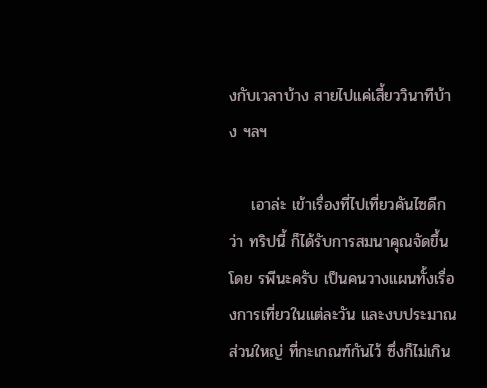งกับเวลาบ้าง สายไปแค่เสี้ยววินาทีบ้าง ฯลฯ

    เอาล่ะ เข้าเรื่องที่ไปเที่ยวคันไซดีกว่า ทริปนี้ ก็ได้รับการสมนาคุณจัดขึ้น โดย รพีนะครับ เป็นคนวางแผนทั้งเรื่องการเที่ยวในแต่ละวัน และงบประมาณส่วนใหญ่ ที่กะเกณฑ์กันไว้ ซึ่งก็ไม่เกิน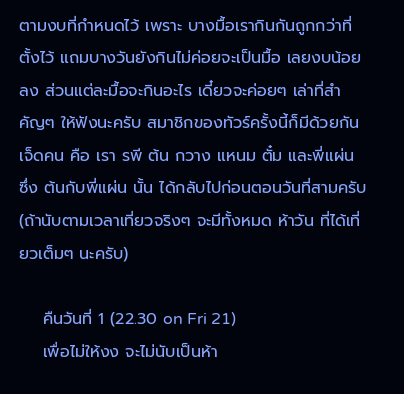ตามงบที่กำหนดไว้ เพราะ บางมื้อเรากินกันถูกกว่าที่ตั้งไว้ แถมบางวันยังกินไม่ค่อยจะเป็นมื้อ เลยงบน้อยลง ส่วนแต่ละมื้อจะกินอะไร เดี๋ยวจะค่อยๆ เล่าที่สำคัญๆ ให้ฟังนะครับ สมาชิกของทัวร์ครั้งนี้ก็มีด้วยกันเจ็ดคน คือ เรา รพี ต้น กวาง แหนม ตั๋ม และพี่แผ่น ซึ่ง ต้นกับพี่แผ่น นั้น ได้กลับไปก่อนตอนวันที่สามครับ (ถ้านับตามเวลาเที่ยวจริงๆ จะมีทั้งหมด ห้าวัน ที่ได้เที่ยวเต็มๆ นะครับ)

    คืนวันที่ 1 (22.30 on Fri 21)
    เพื่อไม่ให้งง จะไม่นับเป็นห้า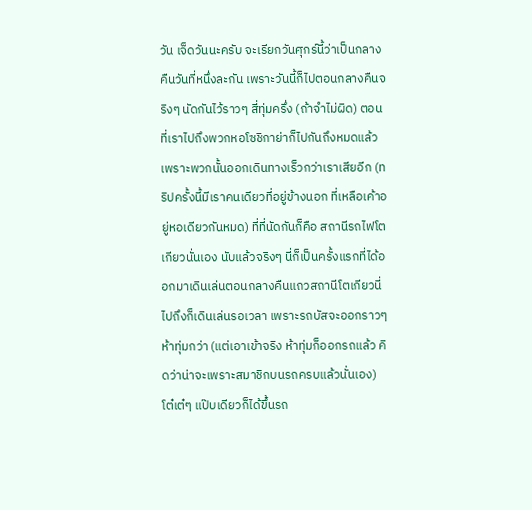วัน เจ็ดวันนะครับ จะเรียกวันศุกร์นี้ว่าเป็นกลางคืนวันที่หนึ่งละกัน เพราะวันนี้ก็ไปตอนกลางคืนจริงๆ นัดกันไว้ราวๆ สี่ทุ่มครึ่ง (ถ้าจำไม่ผิด) ตอนที่เราไปถึงพวกหอโซชิกาย่าก็ไปกันถึงหมดแล้ว เพราะพวกนั้นออกเดินทางเร็วกว่าเราเสียอีก (ทริปครั้งนี้มีเราคนเดียวที่อยู่ข้างนอก ที่เหลือเค้าอยู่หอเดียวกันหมด) ที่ที่นัดกันก็คือ สถานีรถไฟโตเกียวนั่นเอง นับแล้วจริงๆ นี่ก็เป็นครั้งแรกที่ได้ออกมาเดินเล่นตอนกลางคืนแถวสถานีโตเกียวนี่ ไปถึงก็เดินเล่นรอเวลา เพราะรถบัสจะออกราวๆ ห้าทุ่มกว่า (แต่เอาเข้าจริง ห้าทุ่มก็ออกรถแล้ว คิดว่าน่าจะเพราะสมาชิกบนรถครบแล้วนั่นเอง) โต๋เต๋ๆ แป๊บเดียวก็ได้ขึ้นรถ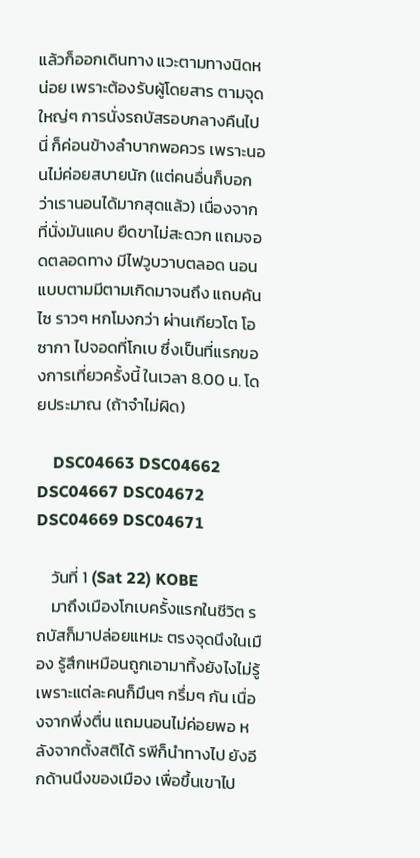แล้วก็ออกเดินทาง แวะตามทางนิดหน่อย เพราะต้องรับผู้โดยสาร ตามจุดใหญ่ๆ การนั่งรถบัสรอบกลางคืนไปนี่ ก็ค่อนข้างลำบากพอควร เพราะนอนไม่ค่อยสบายนัก (แต่คนอื่นก็บอกว่าเรานอนได้มากสุดแล้ว) เนื่องจากที่นั่งมันแคบ ยืดขาไม่สะดวก แถมจอดตลอดทาง มีไฟวูบวาบตลอด นอนแบบตามมีตามเกิดมาจนถึง แถบคันไซ ราวๆ หกโมงกว่า ผ่านเกียวโต โอซากา ไปจอดที่โกเบ ซึ่งเป็นที่แรกของการเที่ยวครั้งนี้ ในเวลา 8.00 น. โดยประมาณ (ถ้าจำไม่ผิด)

    DSC04663 DSC04662 DSC04667 DSC04672 DSC04669 DSC04671

    วันที่ 1 (Sat 22) KOBE
    มาถึงเมืองโกเบครั้งแรกในชีวิต รถบัสก็มาปล่อยแหมะ ตรงจุดนึงในเมือง รู้สึกเหมือนถูกเอามาทิ้งยังไงไม่รู้ เพราะแต่ละคนก็มึนๆ กรึ่มๆ กัน เนื่องจากพึ่งตื่น แถมนอนไม่ค่อยพอ หลังจากตั้งสติได้ รพีก็นำทางไป ยังอีกด้านนึงของเมือง เพื่อขึ้นเขาไป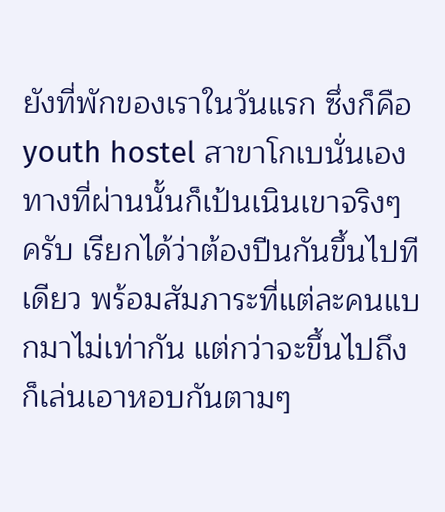ยังที่พักของเราในวันแรก ซึ่งก็คือ youth hostel สาขาโกเบนั่นเอง ทางที่ผ่านนั้นก็เป้นเนินเขาจริงๆ ครับ เรียกได้ว่าต้องปีนกันขึ้นไปทีเดียว พร้อมสัมภาระที่แต่ละคนแบกมาไม่เท่ากัน แต่กว่าจะขึ้นไปถึงก็เล่นเอาหอบกันตามๆ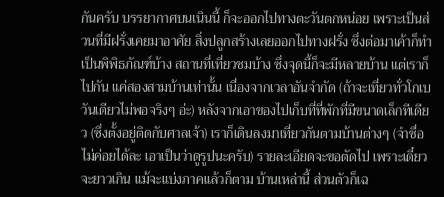กันครับ บรรยากาศบนเนินนี้ ก็จะออกไปทางตะวันตกหน่อย เพราะเป็นส่วนที่มีฝรั่งเคยมาอาศัย สิ่งปลูกสร้างเลยออกไปทางฝรั่ง ซึ่งต่อมาเค้าก็ทำเป็นพิพิธภัณฑ์บ้าง สถานที่เที่ยวชมบ้าง ซึ่งจุดนี้ก็จะมีหลายบ้าน แต่เราก็ไปกัน แค่สองสามบ้านเท่านั้น เนื่องจากเวลาอันจำกัด (ถ้าจะเที่ยวทั่วโกเบ วันเดียวไม่พอจริงๆ อ่ะ) หลังจากเอาของไปเก็บที่ที่พักที่มีขนาดเล็กทีเดียว (ซึ่งตั้งอยู่ติดกับศาลเจ้า) เราก็เดินลงมาเที่ยวกันตามบ้านต่างๆ (จำชื่อไม่ค่อยได้ละ เอาเป็นว่าดูรูปนะครับ) รายละเอียดจะขอตัดไป เพราะเดี๋ยวจะยาวเกิน แม้จะแบ่งภาคแล้วก็ตาม บ้านเหล่านี้ ส่วนตัวก็เฉ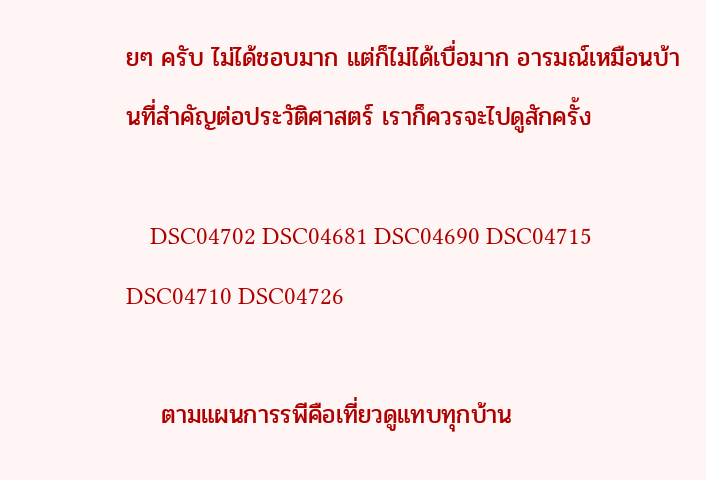ยๆ ครับ ไม่ได้ชอบมาก แต่ก็ไม่ได้เบื่อมาก อารมณ์เหมือนบ้านที่สำคัญต่อประวัติศาสตร์ เราก็ควรจะไปดูสักครั้ง

    DSC04702 DSC04681 DSC04690 DSC04715 DSC04710 DSC04726

    ตามแผนการรพีคือเที่ยวดูแทบทุกบ้าน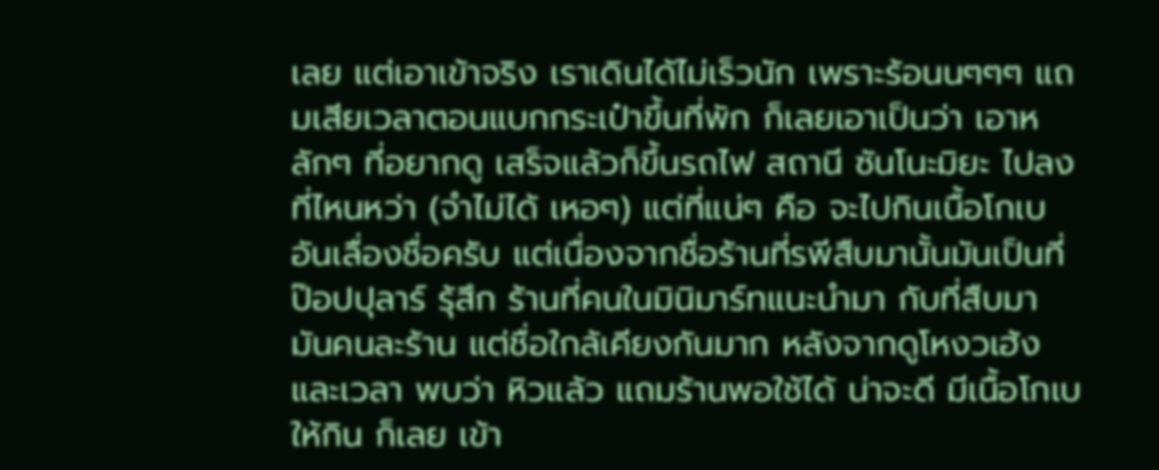เลย แต่เอาเข้าจริง เราเดินได้ไม่เร็วนัก เพราะร้อนนๆๆๆ แถมเสียเวลาตอนแบกกระเป๋าขึ้นที่พัก ก็เลยเอาเป็นว่า เอาหลักๆ ที่อยากดู เสร็จแล้วก็ขึ้นรถไฟ สถานี ซันโนะมิยะ ไปลงที่ไหนหว่า (จำไม่ได้ เหอๆ) แต่ที่แน่ๆ คือ จะไปกินเนื้อโกเบ อันเลื่องชื่อครับ แต่เนื่องจากชื่อร้านที่รพีสืบมานั้นมันเป็นที่ป๊อปปุลาร์ รุ้สึก ร้านที่คนในมินิมาร์ทแนะนำมา กับที่สืบมา มันคนละร้าน แต่ชื่อใกล้เคียงกันมาก หลังจากดูโหงวเฮ้ง และเวลา พบว่า หิวแล้ว แถมร้านพอใช้ได้ น่าจะดี มีเนื้อโกเบให้กิน ก็เลย เข้า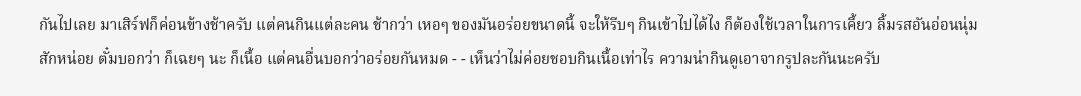กันไปเลย มาเสิร์ฟก็ค่อนข้างช้าครับ แต่คนกินแต่ละคน ช้ากว่า เหอๆ ของมันอร่อยขนาดนี้ จะให้รีบๆ กินเข้าไปได้ไง ก็ต้องใช้เวลาในการเคี้ยว ลิ้มรสอันอ่อนนุ่มสักหน่อย ตั๋มบอกว่า ก็เฉยๆ นะ ก็เนื้อ แต่คนอื่นบอกว่าอร่อยกันหมด - - เห็นว่าไม่ค่อยชอบกินเนื้อเท่าไร ความน่ากินดูเอาจากรูปละกันนะครับ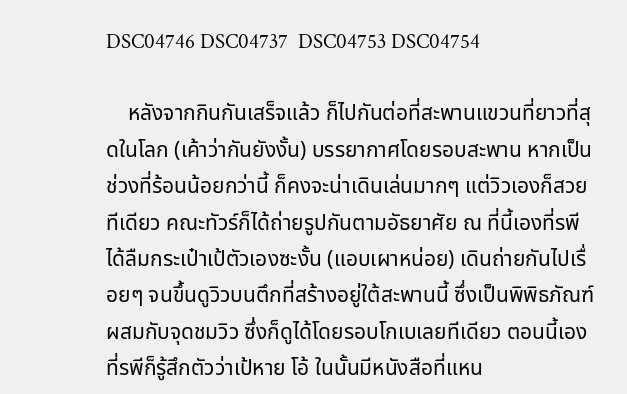DSC04746 DSC04737  DSC04753 DSC04754

    หลังจากกินกันเสร็จแล้ว ก็ไปกันต่อที่สะพานแขวนที่ยาวที่สุดในโลก (เค้าว่ากันยังงั้น) บรรยากาศโดยรอบสะพาน หากเป็นช่วงที่ร้อนน้อยกว่านี้ ก็คงจะน่าเดินเล่นมากๆ แต่วิวเองก็สวยทีเดียว คณะทัวร์ก็ได้ถ่ายรูปกันตามอัธยาศัย ณ ที่นี้เองที่รพีได้ลืมกระเป๋าเป้ตัวเองซะงั้น (แอบเผาหน่อย) เดินถ่ายกันไปเรื่อยๆ จนขึ้นดูวิวบนตึกที่สร้างอยู่ใต้สะพานนี้ ซึ่งเป็นพิพิธภัณฑ์ ผสมกับจุดชมวิว ซึ่งก็ดูได้โดยรอบโกเบเลยทีเดียว ตอนนี้เองที่รพีก็รู้สึกตัวว่าเป้หาย โอ้ ในนั้นมีหนังสือที่แหน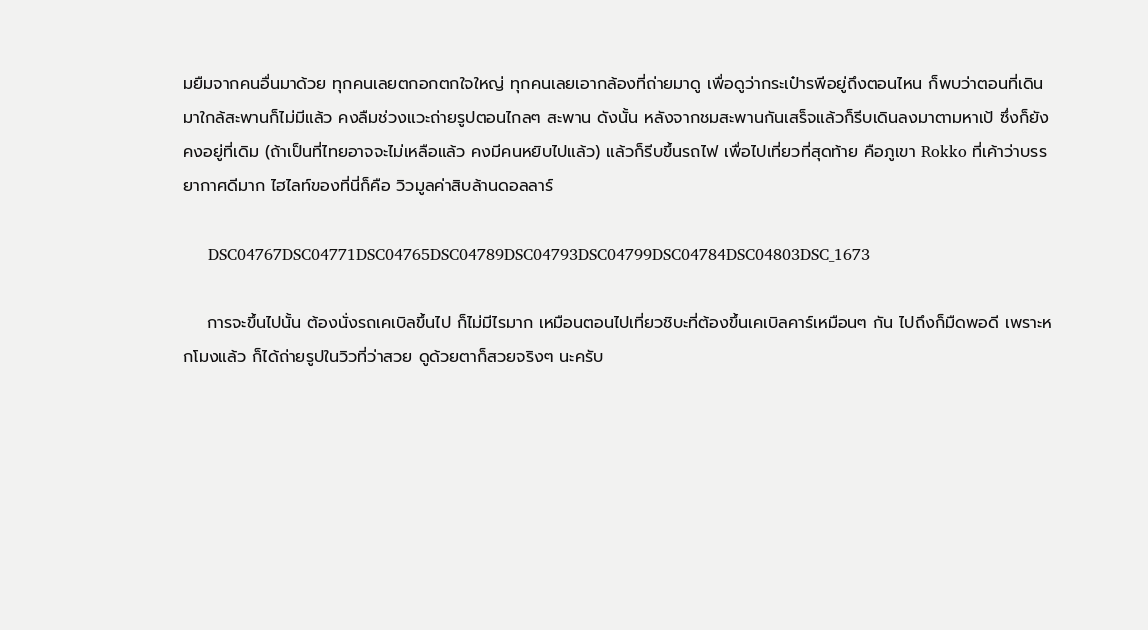มยืมจากคนอื่นมาด้วย ทุกคนเลยตกอกตกใจใหญ่ ทุกคนเลยเอากล้องที่ถ่ายมาดู เพื่อดูว่ากระเป๋ารพีอยู่ถึงตอนไหน ก็พบว่าตอนที่เดินมาใกล้สะพานก็ไม่มีแล้ว คงลืมช่วงแวะถ่ายรูปตอนไกลๆ สะพาน ดังนั้น หลังจากชมสะพานกันเสร็จแล้วก็รีบเดินลงมาตามหาเป้ ซึ่งก็ยังคงอยู่ที่เดิม (ถ้าเป็นที่ไทยอาจจะไม่เหลือแล้ว คงมีคนหยิบไปแล้ว) แล้วก็รีบขึ้นรถไฟ เพื่อไปเที่ยวที่สุดท้าย คือภูเขา Rokko ที่เค้าว่าบรรยากาศดีมาก ไฮไลท์ของที่นี่ก็คือ วิวมูลค่าสิบล้านดอลลาร์

     DSC04767DSC04771DSC04765DSC04789DSC04793DSC04799DSC04784DSC04803DSC_1673

    การจะขึ้นไปนั้น ต้องนั่งรถเคเบิลขึ้นไป ก็ไม่มีไรมาก เหมือนตอนไปเที่ยวชิบะที่ต้องขึ้นเคเบิลคาร์เหมือนๆ กัน ไปถึงก็มืดพอดี เพราะหกโมงแล้ว ก็ได้ถ่ายรูปในวิวที่ว่าสวย ดูด้วยตาก็สวยจริงๆ นะครับ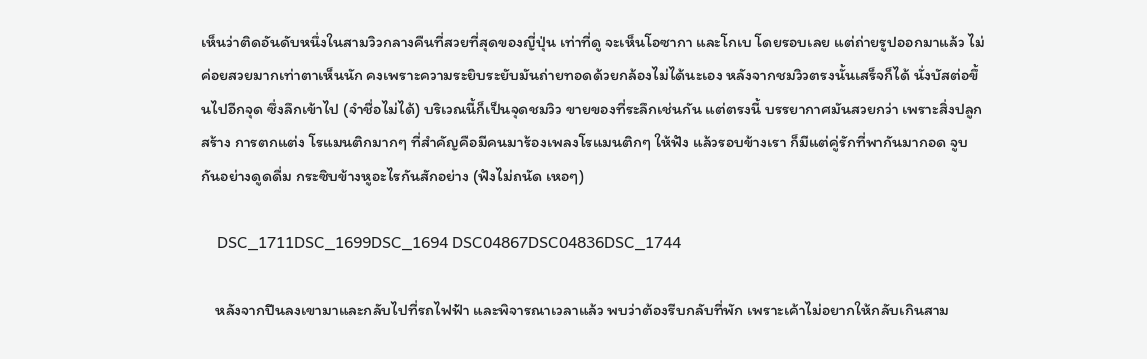เห็นว่าติดอันดับหนึ่งในสามวิวกลางคืนที่สวยที่สุดของญี่ปุ่น เท่าที่ดู จะเห็นโอซากา และโกเบ โดยรอบเลย แต่ถ่ายรูปออกมาแล้ว ไม่ค่อยสวยมากเท่าตาเห็นนัก คงเพราะความระยิบระยับมันถ่ายทอดด้วยกล้องไม่ได้นะเอง หลังจากชมวิวตรงนั้นเสร็จก็ได้ นั่งบัสต่อขึ้นไปอีกจุด ซึ่งลึกเข้าไป (จำชื่อไม่ได้) บริเวณนี้ก็เป็นจุดชมวิว ขายของที่ระลึกเช่นกัน แต่ตรงนี้ บรรยากาศมันสวยกว่า เพราะสิ่งปลูกสร้าง การตกแต่ง โรแมนติกมากๆ ที่สำคัญคือมีคนมาร้องเพลงโรแมนติกๆ ให้ฟัง แล้วรอบข้างเรา ก็มีแต่คู่รักที่พากันมากอด จูบกันอย่างดูดดื่ม กระซิบข้างหูอะไรกันสักอย่าง (ฟังไม่ถนัด เหอๆ)

    DSC_1711DSC_1699DSC_1694 DSC04867DSC04836DSC_1744

    หลังจากปีนลงเขามาและกลับไปที่รถไฟฟ้า และพิจารณาเวลาแล้ว พบว่าต้องรีบกลับที่พัก เพราะเค้าไม่อยากให้กลับเกินสาม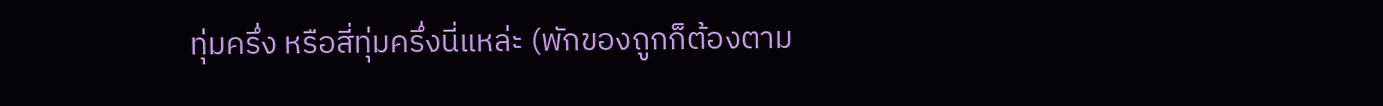ทุ่มครึ่ง หรือสี่ทุ่มครึ่งนี่แหล่ะ (พักของถูกก็ต้องตาม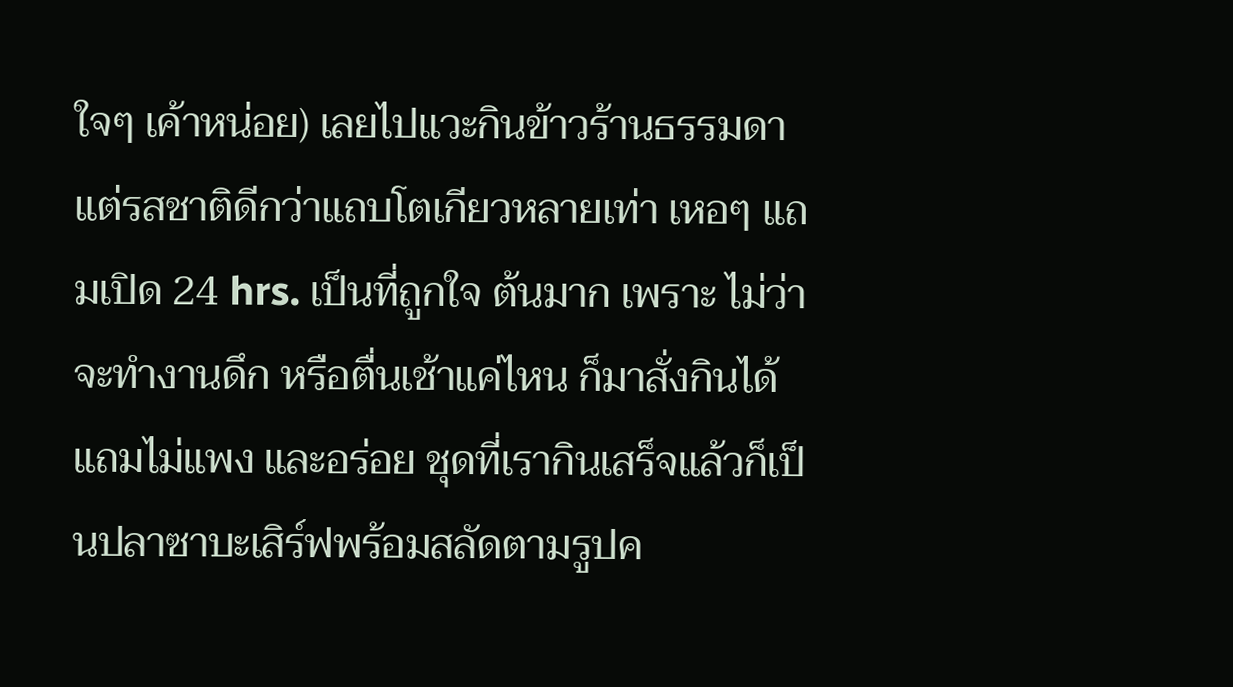ใจๆ เค้าหน่อย) เลยไปแวะกินข้าวร้านธรรมดา แต่รสชาติดีกว่าแถบโตเกียวหลายเท่า เหอๆ แถมเปิด 24 hrs. เป็นที่ถูกใจ ต้นมาก เพราะ ไม่ว่าจะทำงานดึก หรือตื่นเช้าแค่ไหน ก็มาสั่งกินได้แถมไม่แพง และอร่อย ชุดที่เรากินเสร็จแล้วก็เป็นปลาซาบะเสิร์ฟพร้อมสลัดตามรูปค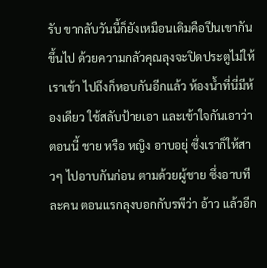รับ ขากลับวันนี้ก็ยังเหมือนเดิมคือปีนเขากันขึ้นไป ด้วยความกลัวคุณลุงจะปิดประตูไม่ให้เราเข้า ไปถึงก็หอบกันอีกแล้ว ห้องน้ำที่นี่มีห้องเดียว ใช้สลับป้ายเอา และเข้าใจกันเอาว่าตอนนี้ ชาย หรือ หญิง อาบอยุ่ ซึ่งเราก็ให้สาวๆ ไปอาบกันก่อน ตามด้วยผู้ชาย ซึ่งอาบทีละคน ตอนแรกลุงบอกกับรพีว่า อ้าว แล้วอีก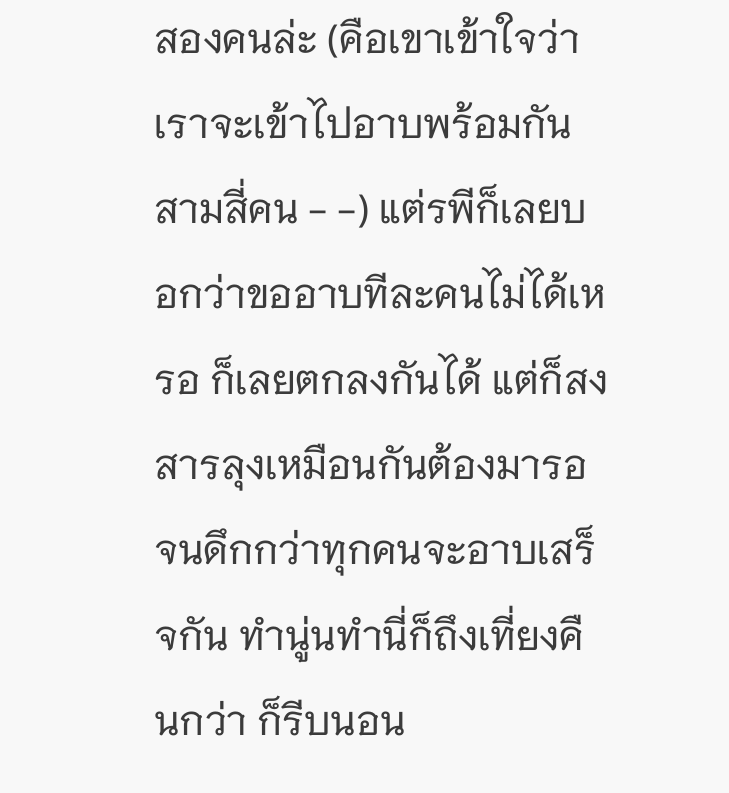สองคนล่ะ (คือเขาเข้าใจว่าเราจะเข้าไปอาบพร้อมกันสามสี่คน - -) แต่รพีก็เลยบอกว่าขออาบทีละคนไม่ได้เหรอ ก็เลยตกลงกันได้ แต่ก็สงสารลุงเหมือนกันต้องมารอจนดึกกว่าทุกคนจะอาบเสร็จกัน ทำนู่นทำนี่ก็ถึงเที่ยงคืนกว่า ก็รีบนอน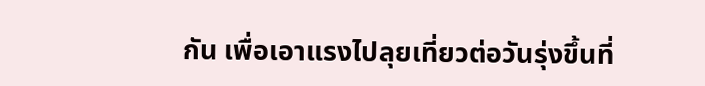กัน เพื่อเอาแรงไปลุยเที่ยวต่อวันรุ่งขึ้นที่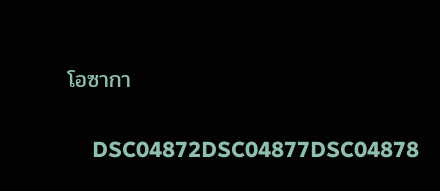โอซากา

    DSC04872DSC04877DSC04878